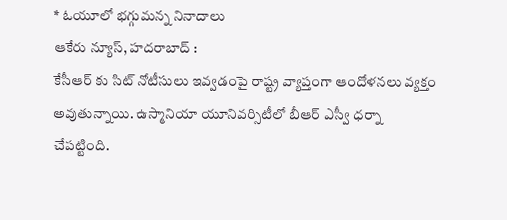* ఓయూలో భగ్గుమన్న నినాదాలు
ఆకేరు న్యూస్, హదరాబాద్ :
కేసీఆర్ కు సిట్ నోటీసులు ఇవ్వడంపై రాష్ట్ర వ్యాప్తంగా ఆందోళనలు వ్యక్తం అవుతున్నాయి. ఉస్మానియా యూనివర్సిటీలో బీఆర్ ఎస్వీ ధర్నా చేపట్టింది.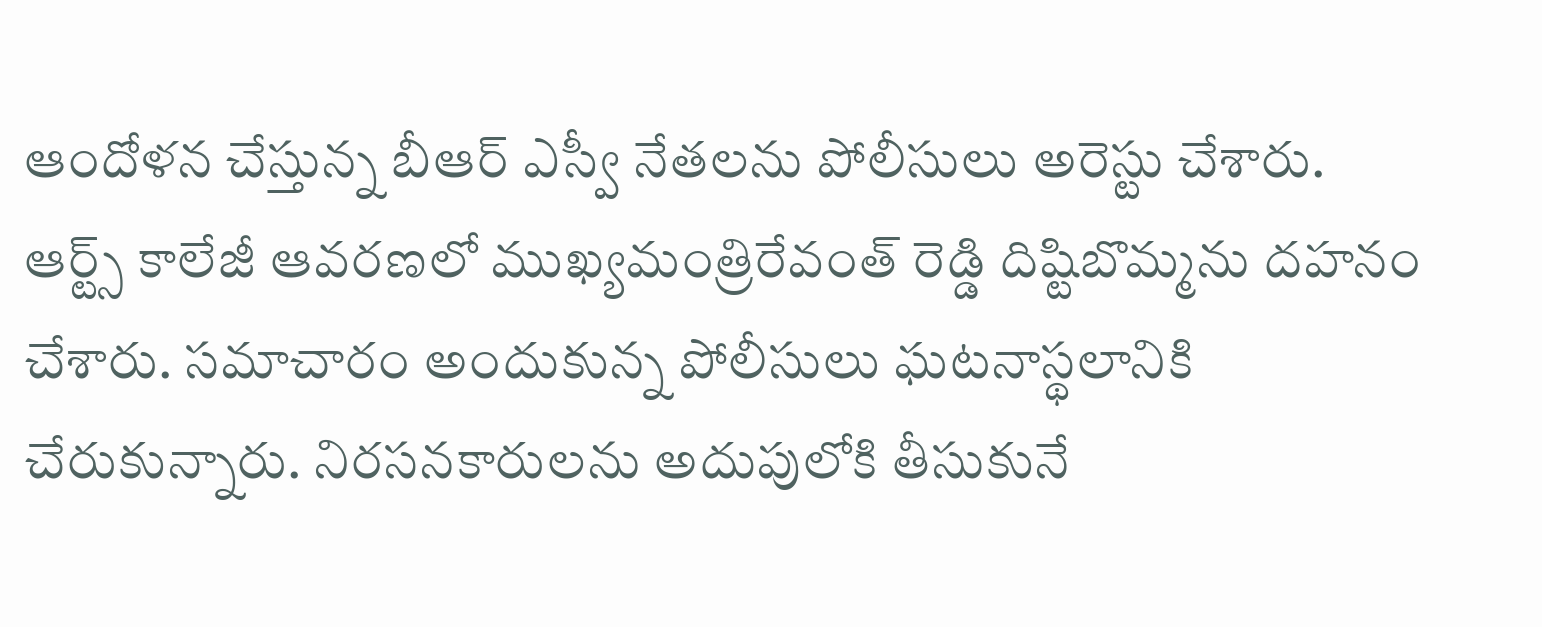ఆందోళన చేస్తున్న బీఆర్ ఎస్వీ నేతలను పోలీసులు అరెస్టు చేశారు. ఆర్ట్స్ కాలేజీ ఆవరణలో ముఖ్యమంత్రిరేవంత్ రెడ్డి దిష్టిబొమ్మను దహనం చేశారు. సమాచారం అందుకున్న పోలీసులు ఘటనాస్థలానికి చేరుకున్నారు. నిరసనకారులను అదుపులోకి తీసుకునే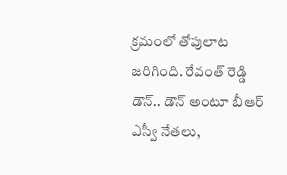క్రమంలో తోపులాట జరిగింది. రేవంత్ రెడ్డి డౌన్.. డౌన్ అంటూ బీఆర్ ఎస్వీ నేతలు,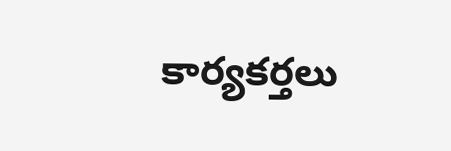కార్యకర్తలు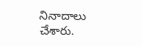నినాదాలు చేశారు.